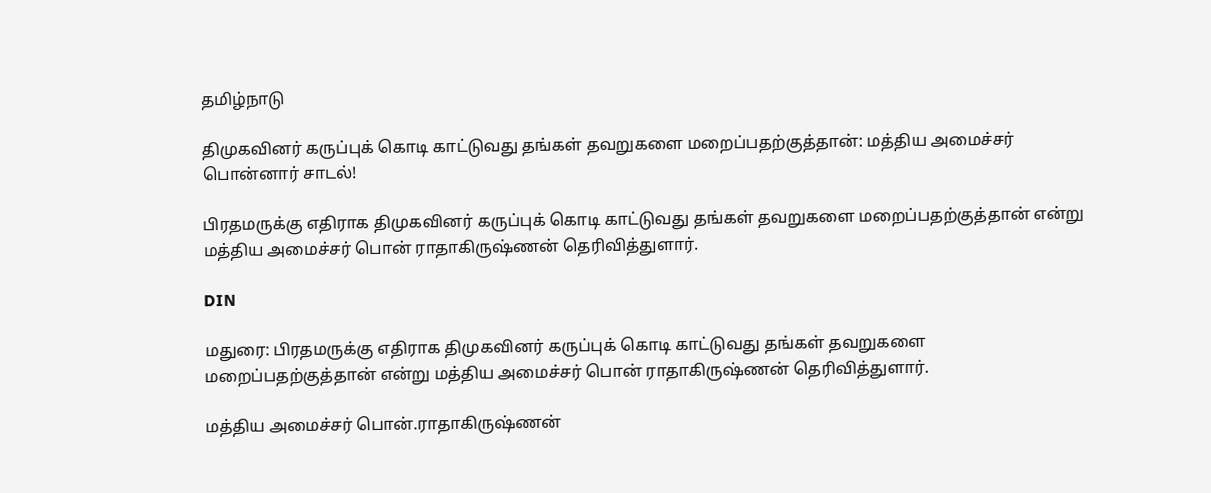தமிழ்நாடு

திமுகவினர் கருப்புக் கொடி காட்டுவது தங்கள் தவறுகளை மறைப்பதற்குத்தான்: மத்திய அமைச்சர் பொன்னார் சாடல்!

பிரதமருக்கு எதிராக திமுகவினர் கருப்புக் கொடி காட்டுவது தங்கள் தவறுகளை மறைப்பதற்குத்தான் என்று மத்திய அமைச்சர் பொன் ராதாகிருஷ்ணன் தெரிவித்துளார்.

DIN

மதுரை: பிரதமருக்கு எதிராக திமுகவினர் கருப்புக் கொடி காட்டுவது தங்கள் தவறுகளை மறைப்பதற்குத்தான் என்று மத்திய அமைச்சர் பொன் ராதாகிருஷ்ணன் தெரிவித்துளார்.

மத்திய அமைச்சர் பொன்.ராதாகிருஷ்ணன்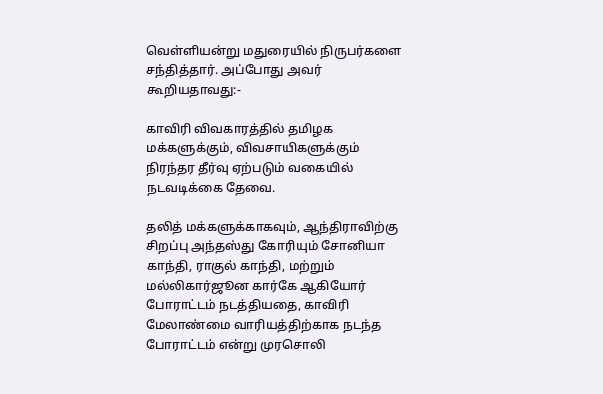வெள்ளியன்று மதுரையில் நிருபர்களை சந்தித்தார். அப்போது அவர் கூறியதாவது:-

காவிரி விவகாரத்தில் தமிழக மக்களுக்கும், விவசாயிகளுக்கும் நிரந்தர தீர்வு ஏற்படும் வகையில் நடவடிக்கை தேவை.

தலித் மக்களுக்காகவும், ஆந்திராவிற்கு சிறப்பு அந்தஸ்து கோரியும் சோனியா காந்தி, ராகுல் காந்தி, மற்றும் மல்லிகார்ஜூன கார்கே ஆகியோர் போராட்டம் நடத்தியதை, காவிரி மேலாண்மை வாரியத்திற்காக நடந்த போராட்டம் என்று முரசொலி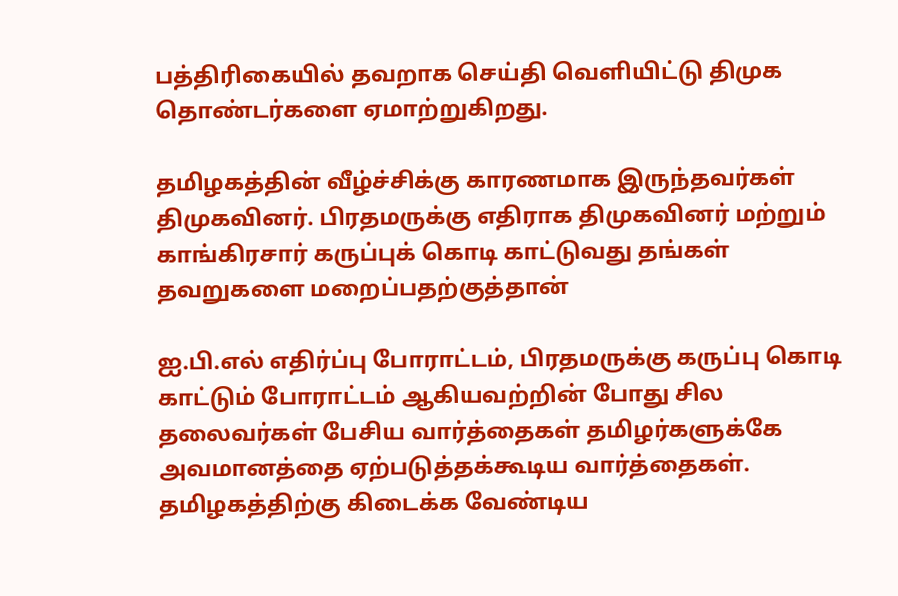பத்திரிகையில் தவறாக செய்தி வெளியிட்டு திமுக தொண்டர்களை ஏமாற்றுகிறது.

தமிழகத்தின் வீழ்ச்சிக்கு காரணமாக இருந்தவர்கள் திமுகவினர். பிரதமருக்கு எதிராக திமுகவினர் மற்றும் காங்கிரசார் கருப்புக் கொடி காட்டுவது தங்கள் தவறுகளை மறைப்பதற்குத்தான்

ஐ.பி.எல் எதிர்ப்பு போராட்டம், பிரதமருக்கு கருப்பு கொடி காட்டும் போராட்டம் ஆகியவற்றின் போது சில தலைவர்கள் பேசிய வார்த்தைகள் தமிழர்களுக்கே அவமானத்தை ஏற்படுத்தக்கூடிய வார்த்தைகள். தமிழகத்திற்கு கிடைக்க வேண்டிய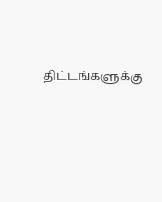திட்டங்களுக்கு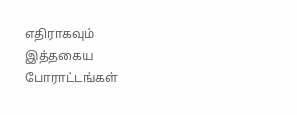எதிராகவும் இத்தகைய போராட்டங்கள்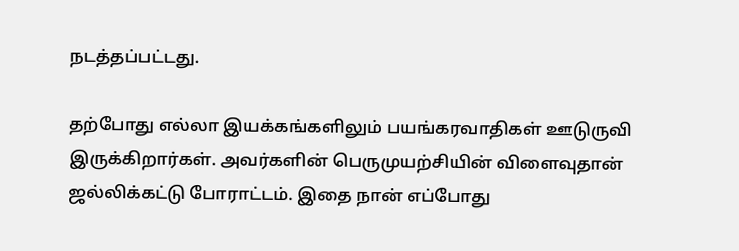நடத்தப்பட்டது.

தற்போது எல்லா இயக்கங்களிலும் பயங்கரவாதிகள் ஊடுருவி இருக்கிறார்கள். அவர்களின் பெருமுயற்சியின் விளைவுதான் ஜல்லிக்கட்டு போராட்டம். இதை நான் எப்போது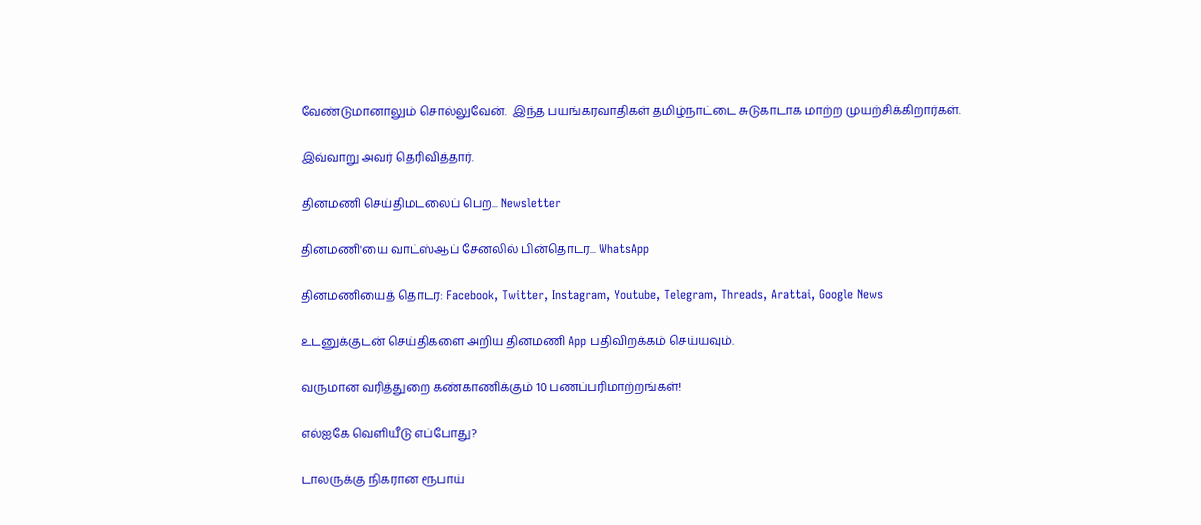வேண்டுமானாலும் சொல்லுவேன்.  இந்த பயங்கரவாதிகள் தமிழ்நாட்டை சுடுகாடாக மாற்ற முயற்சிக்கிறார்கள்.

இவ்வாறு அவர் தெரிவித்தார்.

தினமணி செய்திமடலைப் பெற... Newsletter

தினமணி'யை வாட்ஸ்ஆப் சேனலில் பின்தொடர... WhatsApp

தினமணியைத் தொடர: Facebook, Twitter, Instagram, Youtube, Telegram, Threads, Arattai, Google News

உடனுக்குடன் செய்திகளை அறிய தினமணி App பதிவிறக்கம் செய்யவும்.

வருமான வரித்துறை கண்காணிக்கும் 10 பணப்பரிமாற்றங்கள்!

எல்ஐகே வெளியீடு எப்போது?

டாலருக்கு நிகரான ரூபாய்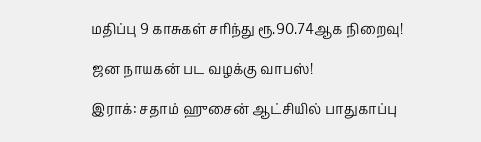மதிப்பு 9 காசுகள் சரிந்து ரூ.90.74ஆக நிறைவு!

ஜன நாயகன் பட வழக்கு வாபஸ்!

இராக்: சதாம் ஹுசைன் ஆட்சியில் பாதுகாப்பு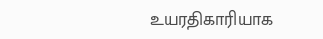உயரதிகாரியாக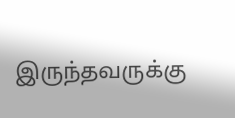இருந்தவருக்கு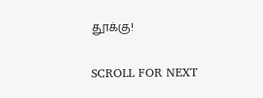தூக்கு!

SCROLL FOR NEXT